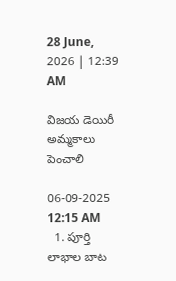28 June, 2026 | 12:39 AM

విజయ డెయిరీ అమ్మకాలు పెంచాలి

06-09-2025 12:15 AM
  1. పూర్తి లాభాల బాట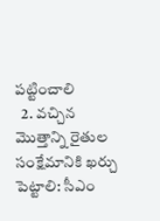పట్టించాలి
  2. వచ్చిన మొత్తాన్ని రైతుల సంక్షేమానికి ఖర్చు పెట్టాలి: సీఎం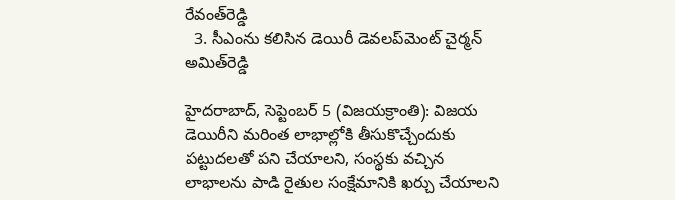రేవంత్‌రెడ్డి
  3. సీఎంను కలిసిన డెయిరీ డెవలప్‌మెంట్ చైర్మన్ అమిత్‌రెడ్డి

హైదరాబాద్, సెప్టెంబర్ 5 (విజయక్రాంతి): విజయ డెయిరీని మరింత లాభాల్లోకి తీసుకొచ్చేందుకు పట్టుదలతో పని చేయాలని, సంస్థకు వచ్చిన లాభాలను పాడి రైతుల సంక్షేమానికి ఖర్చు చేయాలని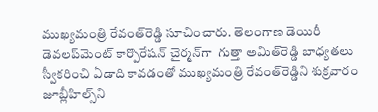ముఖ్యమంత్రి రేవంత్‌రెడ్డి సూచించారు. తెలంగాణ డెయిరీ డెవలప్‌మెంట్ కార్పొరేషన్ చైర్మన్‌గా  గుత్తా అమిత్‌రెడ్డి బాధ్యతలు స్వీకరించి ఏడాది కావడంతో ముఖ్యమంత్రి రేవంత్‌రెడ్డిని శుక్రవారం జూబ్లీహిల్స్‌ని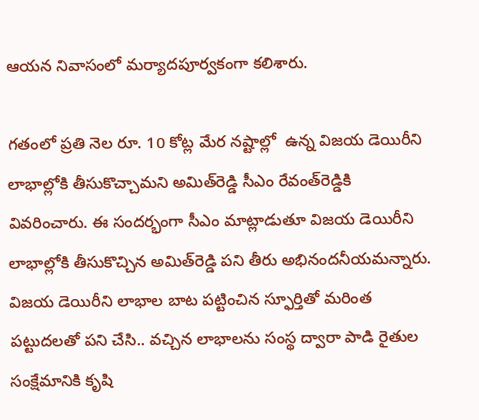ఆయన నివాసంలో మర్యాదపూర్వకంగా కలిశారు.

గతంలో ప్రతి నెల రూ. 10 కోట్ల మేర నష్టాల్లో  ఉన్న విజయ డెయిరీని  లాభాల్లోకి తీసుకొచ్చామని అమిత్‌రెడ్డి సీఎం రేవంత్‌రెడ్డికి వివరించారు. ఈ సందర్భంగా సీఎం మాట్లాడుతూ విజయ డెయిరీని లాభాల్లోకి తీసుకొచ్చిన అమిత్‌రెడ్డి పని తీరు అభినందనీయమన్నారు. విజయ డెయిరీని లాభాల బాట పట్టించిన స్ఫూర్తితో మరింత పట్టుదలతో పని చేసి.. వచ్చిన లాభాలను సంస్థ ద్వారా పాడి రైతుల సంక్షేమానికి కృషి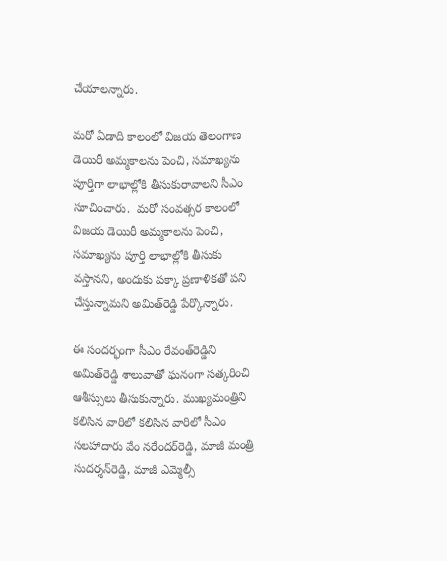చేయాలన్నారు.

మరో ఏడాది కాలంలో విజయ తెలంగాణ డెయిరీ అమ్మకాలను పెంచి, సమాఖ్యను పూర్తిగా లాభాల్లోకి తీసుకురావాలని సీఎం సూచించారు.  మరో సంవత్సర కాలంలో విజయ డెయిరీ అమ్మకాలను పెంచి, సమాఖ్యను పూర్తి లాభాల్లోకి తీసుకు వస్తానని, అందుకు పక్కా ప్రణాళికతో పని చేస్తున్నామని అమిత్‌రెడ్డి పేర్కొన్నారు.

ఈ సందర్భంగా సీఎం రేవంత్‌రెడ్డిని అమిత్‌రెడ్డి శాలువాతో ఘనంగా సత్కరించి ఆశీస్సులు తీసుకున్నారు. ముఖ్యమంత్రిని కలిసిన వారిలో కలిసిన వారిలో సీఎం సలహాదారు వేం నరేందర్‌రెడ్డి, మాజీ మంత్రి సుదర్శన్‌రెడ్డి, మాజీ ఎమ్మెల్సీ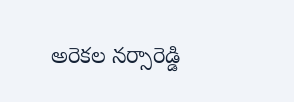అరెకల నర్సారెడ్డి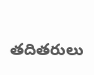తదితరులు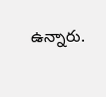ఉన్నారు.